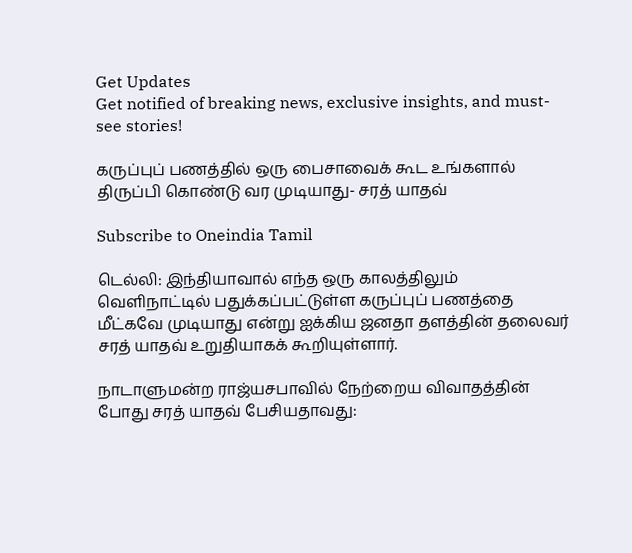Get Updates
Get notified of breaking news, exclusive insights, and must-see stories!

கருப்புப் பணத்தில் ஒரு பைசாவைக் கூட உங்களால் திருப்பி கொண்டு வர முடியாது- சரத் யாதவ்

Subscribe to Oneindia Tamil

டெல்லி: இந்தியாவால் எந்த ஒரு காலத்திலும் வெளிநாட்டில் பதுக்கப்பட்டுள்ள கருப்புப் பணத்தை மீட்கவே முடியாது என்று ஐக்கிய ஜனதா தளத்தின் தலைவர் சரத் யாதவ் உறுதியாகக் கூறியுள்ளார்.

நாடாளுமன்ற ராஜ்யசபாவில் நேற்றைய விவாதத்தின் போது சரத் யாதவ் பேசியதாவது: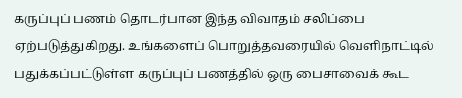கருப்புப் பணம் தொடர்பான இந்த விவாதம் சலிப்பை ஏற்படுத்துகிறது. உங்களைப் பொறுத்தவரையில் வெளிநாட்டில் பதுக்கப்பட்டுள்ள கருப்புப் பணத்தில் ஒரு பைசாவைக் கூட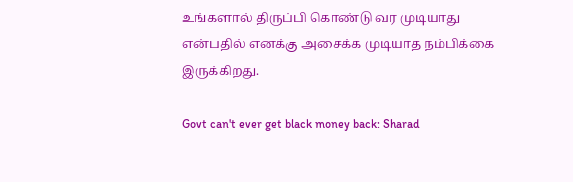உங்களால் திருப்பி கொண்டு வர முடியாது என்பதில் எனக்கு அசைக்க முடியாத நம்பிக்கை இருக்கிறது.

Govt can't ever get black money back: Sharad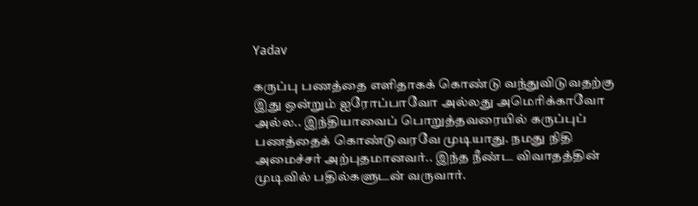Yadav

கருப்பு பணத்தை எளிதாகக் கொண்டு வந்துவிடுவதற்கு இது ஒன்றும் ஐரோப்பாவோ அல்லது அமெரிக்காவோ அல்ல.. இந்தியாவைப் பொறுத்தவரையில் கருப்புப் பணத்தைக் கொண்டுவரவே முடியாது. நமது நிதி அமைச்சர் அற்புதமானவர்.. இந்த நீண்ட விவாதத்தின் முடிவில் பதில்களுடன் வருவார்.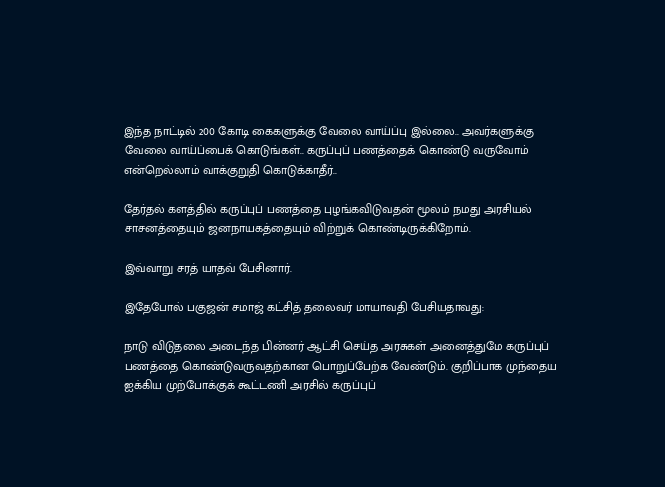இந்த நாட்டில் 200 கோடி கைகளுக்கு வேலை வாய்ப்பு இல்லை.. அவர்களுக்கு வேலை வாய்ப்பைக் கொடுங்கள்.. கருப்புப் பணத்தைக் கொண்டு வருவோம் என்றெல்லாம் வாக்குறுதி கொடுக்காதீர்..

தேர்தல் களத்தில் கருப்புப் பணத்தை புழங்கவிடுவதன் மூலம் நமது அரசியல் சாசனத்தையும் ஜனநாயகத்தையும் விற்றுக் கொண்டிருக்கிறோம்.

இவ்வாறு சரத் யாதவ் பேசினார்.

இதேபோல் பகுஜன் சமாஜ் கட்சித் தலைவர் மாயாவதி பேசியதாவது:

நாடு விடுதலை அடைந்த பின்னர் ஆட்சி செய்த அரசுகள் அனைத்துமே கருப்புப் பணத்தை கொண்டுவருவதற்கான பொறுப்பேற்க வேண்டும். குறிப்பாக முந்தைய ஐக்கிய முற்போக்குக் கூட்டணி அரசில் கருப்புப்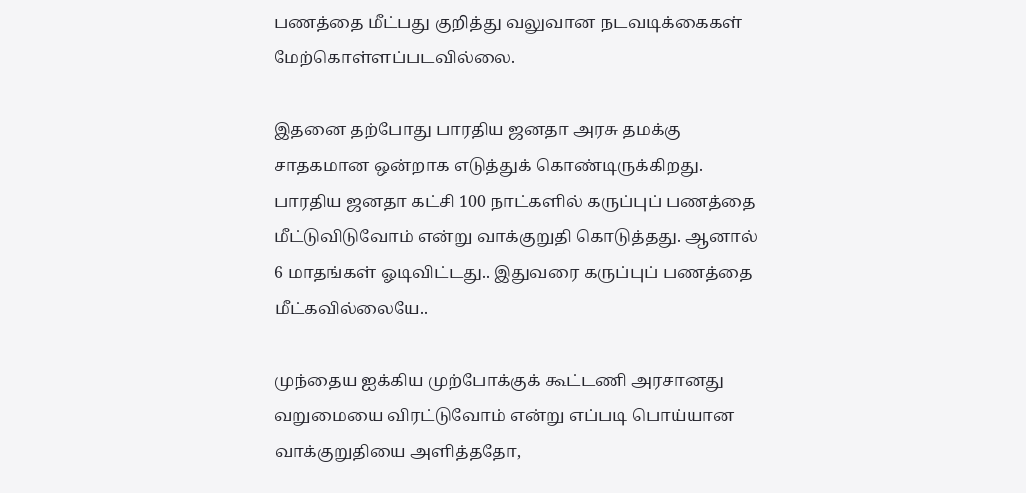பணத்தை மீட்பது குறித்து வலுவான நடவடிக்கைகள் மேற்கொள்ளப்படவில்லை.

இதனை தற்போது பாரதிய ஜனதா அரசு தமக்கு சாதகமான ஒன்றாக எடுத்துக் கொண்டிருக்கிறது. பாரதிய ஜனதா கட்சி 100 நாட்களில் கருப்புப் பணத்தை மீட்டுவிடுவோம் என்று வாக்குறுதி கொடுத்தது. ஆனால் 6 மாதங்கள் ஓடிவிட்டது.. இதுவரை கருப்புப் பணத்தை மீட்கவில்லையே..

முந்தைய ஐக்கிய முற்போக்குக் கூட்டணி அரசானது வறுமையை விரட்டுவோம் என்று எப்படி பொய்யான வாக்குறுதியை அளித்ததோ,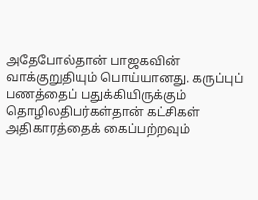அதேபோல்தான் பாஜகவின் வாக்குறுதியும் பொய்யானது. கருப்புப் பணத்தைப் பதுக்கியிருக்கும் தொழிலதிபர்கள்தான் கட்சிகள் அதிகாரத்தைக் கைப்பற்றவும்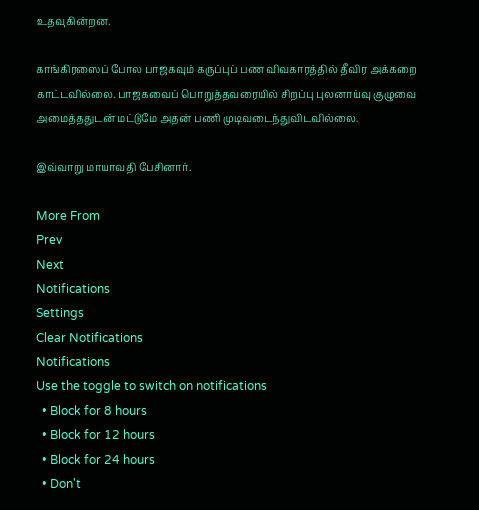உதவுகின்றன.

காங்கிரஸைப் போல பாஜகவும் கருப்புப் பண விவகாரத்தில் தீவிர அக்கறை காட்டவில்லை. பாஜகவைப் பொறுத்தவரையில் சிறப்பு புலனாய்வு குழுவை அமைத்ததுடன் மட்டுமே அதன் பணி முடிவடைந்துவிடவில்லை.

இவ்வாறு மாயாவதி பேசினார்.

More From
Prev
Next
Notifications
Settings
Clear Notifications
Notifications
Use the toggle to switch on notifications
  • Block for 8 hours
  • Block for 12 hours
  • Block for 24 hours
  • Don't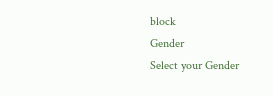block
Gender
Select your Gender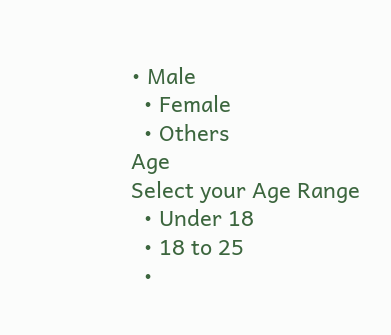• Male
  • Female
  • Others
Age
Select your Age Range
  • Under 18
  • 18 to 25
  •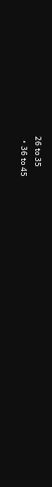26 to 35
  • 36 to 45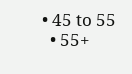• 45 to 55
  • 55+